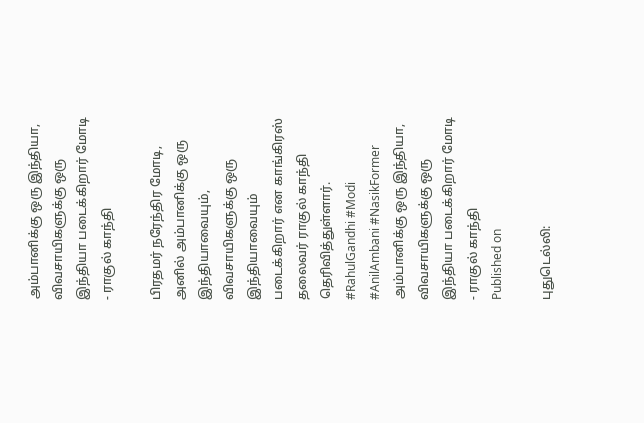அம்பானிக்கு ஒரு இந்தியா, விவசாயிகளுக்கு ஒரு இந்தியா படைக்கிறார் மோடி - ராகுல் காந்தி

பிரதமர் நரேந்திர மோடி, அனில் அம்பானிக்கு ஒரு இந்தியாவையும், விவசாயிகளுக்கு ஒரு இந்தியாவையும் படைக்கிறார் என காங்கிரஸ் தலைவர் ராகுல் காந்தி தெரிவித்துள்ளார். #RahulGandhi #Modi #AnilAmbani #NasikFormer
அம்பானிக்கு ஒரு இந்தியா, விவசாயிகளுக்கு ஒரு இந்தியா படைக்கிறார் மோடி - ராகுல் காந்தி
Published on

புதுடெல்லி: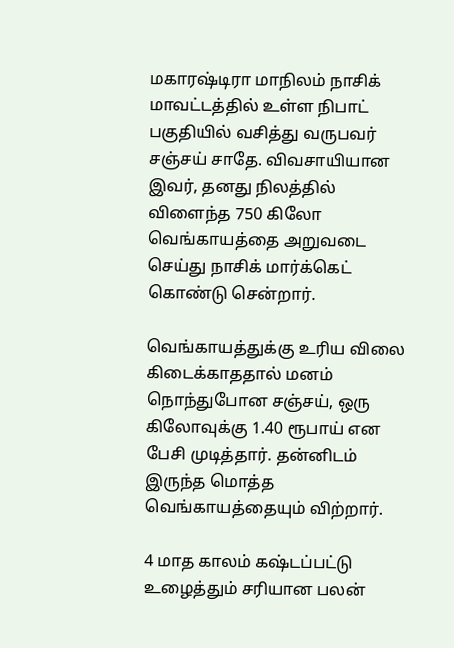மகாரஷ்டிரா மாநிலம் நாசிக் மாவட்டத்தில் உள்ள நிபாட் பகுதியில் வசித்து வருபவர் சஞ்சய் சாதே. விவசாயியான இவர், தனது நிலத்தில் விளைந்த 750 கிலோ வெங்காயத்தை அறுவடை செய்து நாசிக் மார்க்கெட் கொண்டு சென்றார்.

வெங்காயத்துக்கு உரிய விலை கிடைக்காததால் மனம் நொந்துபோன சஞ்சய், ஒரு கிலோவுக்கு 1.40 ரூபாய் என பேசி முடித்தார். தன்னிடம் இருந்த மொத்த வெங்காயத்தையும் விற்றார்.

4 மாத காலம் கஷ்டப்பட்டு உழைத்தும் சரியான பலன்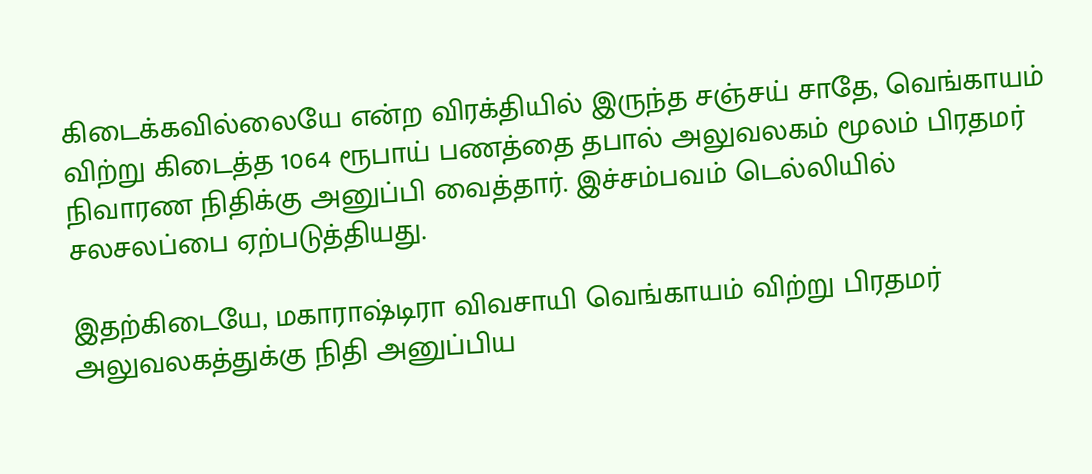கிடைக்கவில்லையே என்ற விரக்தியில் இருந்த சஞ்சய் சாதே, வெங்காயம் விற்று கிடைத்த 1064 ரூபாய் பணத்தை தபால் அலுவலகம் மூலம் பிரதமர் நிவாரண நிதிக்கு அனுப்பி வைத்தார். இச்சம்பவம் டெல்லியில் சலசலப்பை ஏற்படுத்தியது.

இதற்கிடையே, மகாராஷ்டிரா விவசாயி வெங்காயம் விற்று பிரதமர் அலுவலகத்துக்கு நிதி அனுப்பிய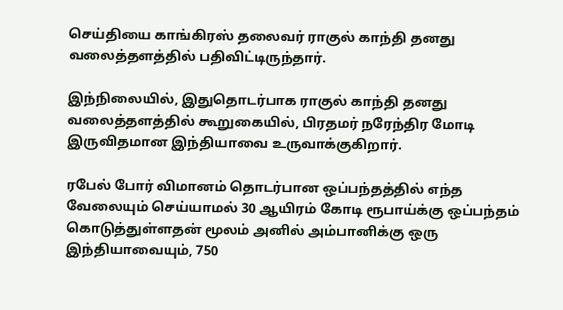செய்தியை காங்கிரஸ் தலைவர் ராகுல் காந்தி தனது வலைத்தளத்தில் பதிவிட்டிருந்தார்.

இந்நிலையில், இதுதொடர்பாக ராகுல் காந்தி தனது வலைத்தளத்தில் கூறுகையில், பிரதமர் நரேந்திர மோடி இருவிதமான இந்தியாவை உருவாக்குகிறார்.

ரபேல் போர் விமானம் தொடர்பான ஒப்பந்தத்தில் எந்த வேலையும் செய்யாமல் 30 ஆயிரம் கோடி ரூபாய்க்கு ஒப்பந்தம் கொடுத்துள்ளதன் மூலம் அனில் அம்பானிக்கு ஒரு இந்தியாவையும், 750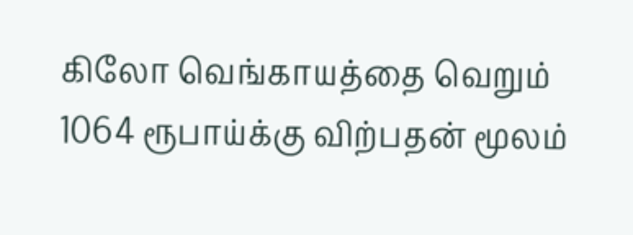கிலோ வெங்காயத்தை வெறும் 1064 ரூபாய்க்கு விற்பதன் மூலம்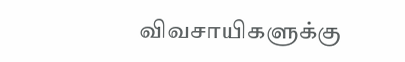விவசாயிகளுக்கு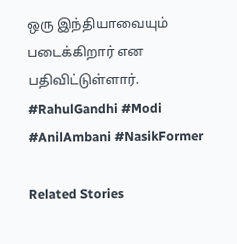ஒரு இந்தியாவையும் படைக்கிறார் என பதிவிட்டுள்ளார். #RahulGandhi #Modi #AnilAmbani #NasikFormer

Related Stories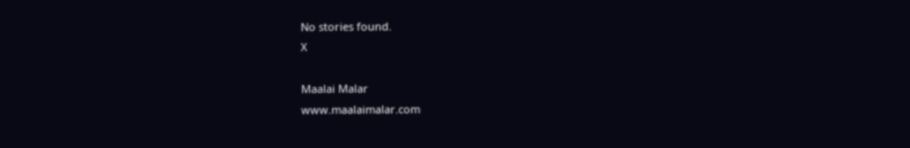No stories found.
X

Maalai Malar
www.maalaimalar.com